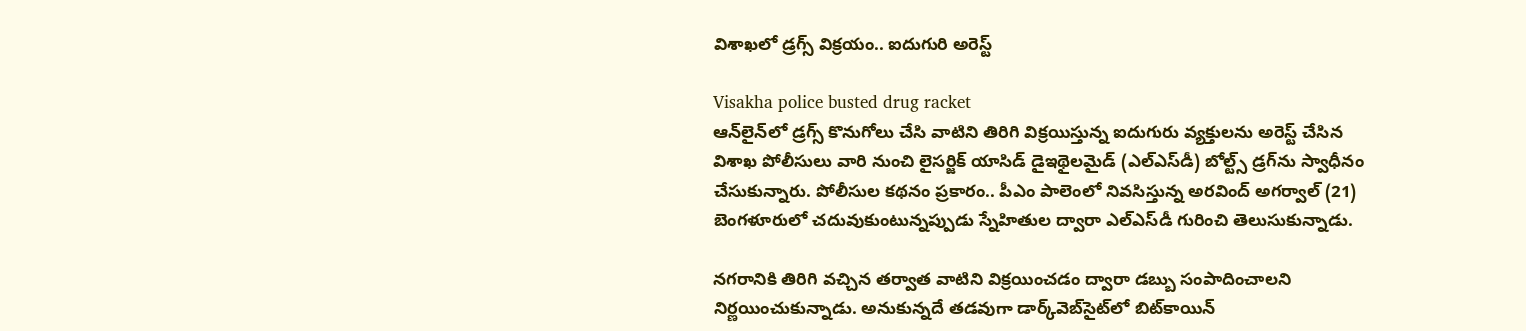విశాఖలో డ్రగ్స్ విక్రయం.. ఐదుగురి అరెస్ట్

Visakha police busted drug racket
ఆన్‌లైన్‌లో డ్రగ్స్ కొనుగోలు చేసి వాటిని తిరిగి విక్రయిస్తున్న ఐదుగురు వ్యక్తులను అరెస్ట్ చేసిన విశాఖ పోలీసులు వారి నుంచి లైసర్జిక్ యాసిడ్ డైఇథైలమైడ్ (ఎల్‌ఎస్‌డీ) బోల్ట్స్ డ్రగ్‌ను స్వాధీనం చేసుకున్నారు. పోలీసుల కథనం ప్రకారం.. పీఎం పాలెంలో నివసిస్తున్న అరవింద్ అగర్వాల్ (21) బెంగళూరులో చదువుకుంటున్నప్పుడు స్నేహితుల ద్వారా ఎల్ఎస్‌డీ గురించి తెలుసుకున్నాడు.

నగరానికి తిరిగి వచ్చిన తర్వాత వాటిని విక్రయించడం ద్వారా డబ్బు సంపాదించాలని నిర్ణయించుకున్నాడు. అనుకున్నదే తడవుగా డార్క్‌వెబ్‌సైట్‌లో బిట్‌కాయిన్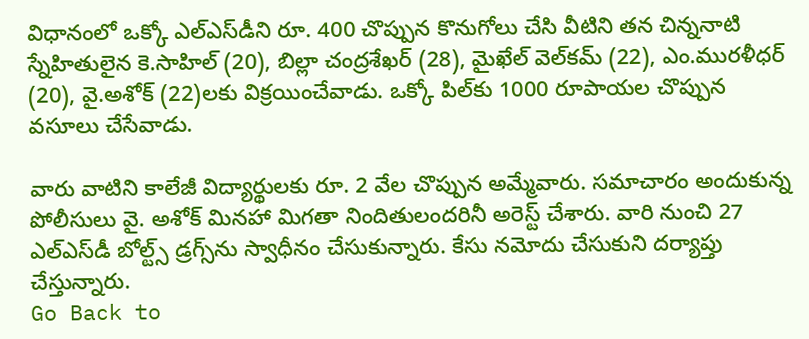విధానంలో ఒక్కో ఎల్ఎస్‌డీని రూ. 400 చొప్పున కొనుగోలు చేసి వీటిని తన చిన్ననాటి స్నేహితులైన కె.సాహిల్ (20), బిల్లా చంద్రశేఖర్ (28), మైఖేల్ వెల్‌కమ్ (22), ఎం.మురళీధర్ (20), వై.అశోక్ (22)లకు విక్రయించేవాడు. ఒక్కో పిల్‌కు 1000 రూపాయల చొప్పున వసూలు చేసేవాడు.

వారు వాటిని కాలేజీ విద్యార్థులకు రూ. 2 వేల చొప్పున అమ్మేవారు. సమాచారం అందుకున్న పోలీసులు వై. అశోక్ మినహా మిగతా నిందితులందరినీ అరెస్ట్ చేశారు. వారి నుంచి 27 ఎల్ఎస్‌డీ బోల్ట్స్ డ్రగ్స్‌ను స్వాధీనం చేసుకున్నారు. కేసు నమోదు చేసుకుని దర్యాప్తు చేస్తున్నారు.
Go Back to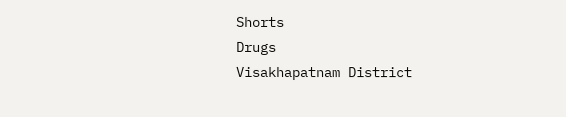Shorts
Drugs
Visakhapatnam District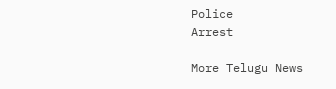Police
Arrest

More Telugu News